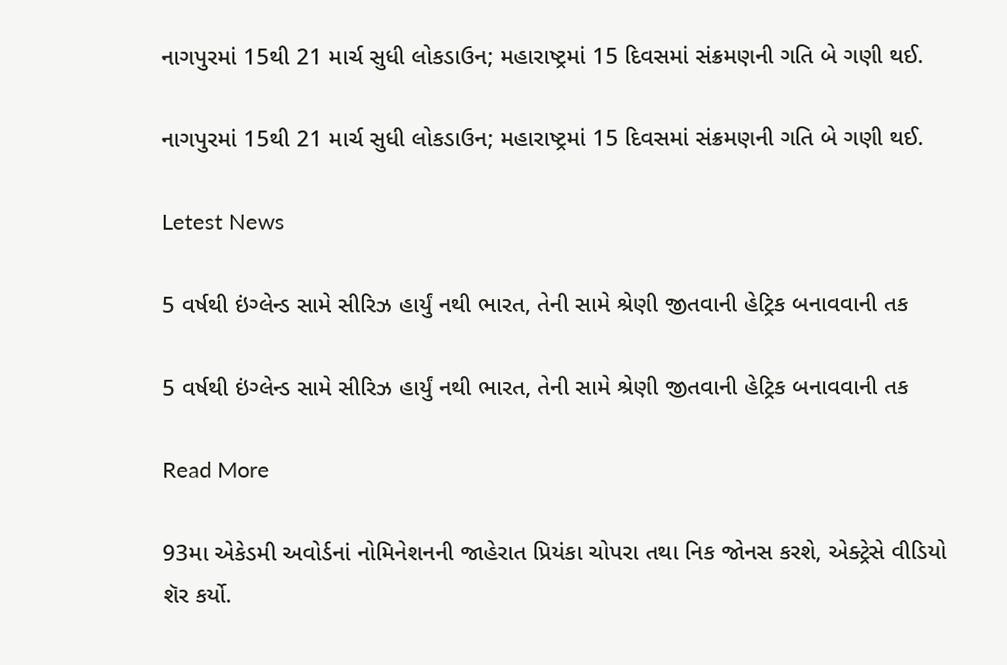નાગપુરમાં 15થી 21 માર્ચ સુધી લોકડાઉન; મહારાષ્ટ્રમાં 15 દિવસમાં સંક્રમણની ગતિ બે ગણી થઈ.

નાગપુરમાં 15થી 21 માર્ચ સુધી લોકડાઉન; મહારાષ્ટ્રમાં 15 દિવસમાં સંક્રમણની ગતિ બે ગણી થઈ.

Letest News

5 વર્ષથી ઇંગ્લેન્ડ સામે સીરિઝ હાર્યું નથી ભારત, તેની સામે શ્રેણી જીતવાની હેટ્રિક બનાવવાની તક

5 વર્ષથી ઇંગ્લેન્ડ સામે સીરિઝ હાર્યું નથી ભારત, તેની સામે શ્રેણી જીતવાની હેટ્રિક બનાવવાની તક

Read More

93મા એકેડમી અવોર્ડનાં નોમિનેશનની જાહેરાત પ્રિયંકા ચોપરા તથા નિક જોનસ કરશે, એક્ટ્રેસે વીડિયો શૅર કર્યો.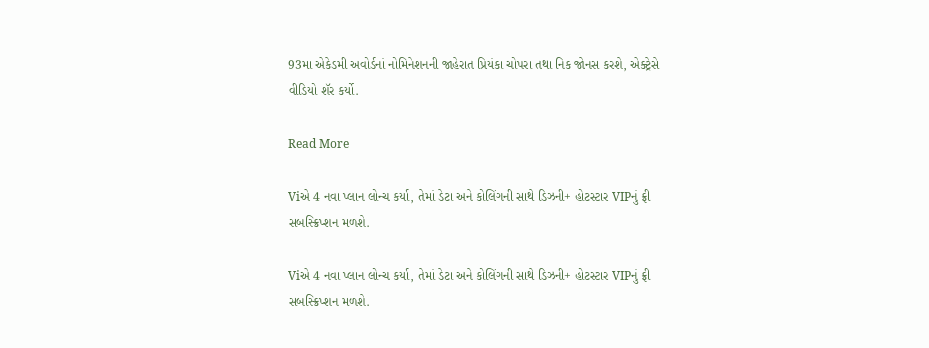93મા એકેડમી અવોર્ડનાં નોમિનેશનની જાહેરાત પ્રિયંકા ચોપરા તથા નિક જોનસ કરશે, એક્ટ્રેસે વીડિયો શૅર કર્યો.

Read More

Viએ 4 નવા પ્લાન લોન્ચ કર્યા, તેમાં ડેટા અને કોલિંગની સાથે ડિઝની+ હોટસ્ટાર VIPનું ફ્રી સબસ્ક્રિપ્શન મળશે.

Viએ 4 નવા પ્લાન લોન્ચ કર્યા, તેમાં ડેટા અને કોલિંગની સાથે ડિઝની+ હોટસ્ટાર VIPનું ફ્રી સબસ્ક્રિપ્શન મળશે.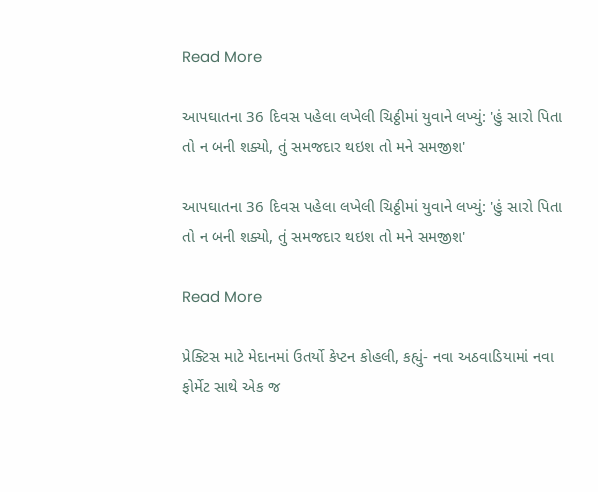Read More

આપઘાતના 36 દિવસ પહેલા લખેલી ચિઠ્ઠીમાં યુવાને લખ્યું: 'હું સારો પિતા તો ન બની શક્યો, તું સમજદાર થઇશ તો મને સમજીશ'

આપઘાતના 36 દિવસ પહેલા લખેલી ચિઠ્ઠીમાં યુવાને લખ્યું: 'હું સારો પિતા તો ન બની શક્યો, તું સમજદાર થઇશ તો મને સમજીશ'

Read More

પ્રેક્ટિસ માટે મેદાનમાં ઉતર્યો કેપ્ટન કોહલી, કહ્યું- નવા અઠવાડિયામાં નવા ફોર્મેટ સાથે એક જ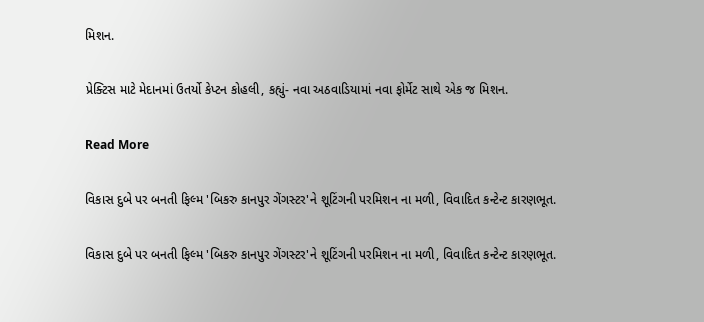મિશન.

પ્રેક્ટિસ માટે મેદાનમાં ઉતર્યો કેપ્ટન કોહલી, કહ્યું- નવા અઠવાડિયામાં નવા ફોર્મેટ સાથે એક જ મિશન.

Read More

વિકાસ દુબે પર બનતી ફિલ્મ 'બિકરુ કાનપુર ગેંગસ્ટર'ને શૂટિંગની પરમિશન ના મળી, વિવાદિત કન્ટેન્ટ કારણભૂત.

વિકાસ દુબે પર બનતી ફિલ્મ 'બિકરુ કાનપુર ગેંગસ્ટર'ને શૂટિંગની પરમિશન ના મળી, વિવાદિત કન્ટેન્ટ કારણભૂત.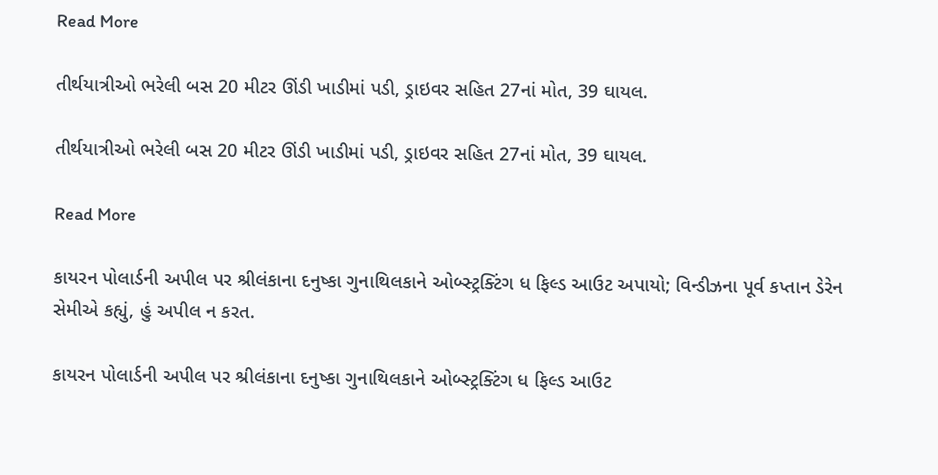Read More

તીર્થયાત્રીઓ ભરેલી બસ 20 મીટર ઊંડી ખાડીમાં પડી, ડ્રાઇવર સહિત 27નાં મોત, 39 ઘાયલ.

તીર્થયાત્રીઓ ભરેલી બસ 20 મીટર ઊંડી ખાડીમાં પડી, ડ્રાઇવર સહિત 27નાં મોત, 39 ઘાયલ.

Read More

કાયરન પોલાર્ડની અપીલ પર શ્રીલંકાના દનુષ્કા ગુનાથિલકાને ઓબ્સ્ટ્રક્ટિંગ ધ ફિલ્ડ આઉટ અપાયો; વિન્ડીઝના પૂર્વ કપ્તાન ડેરેન સેમીએ કહ્યું, હું અપીલ ન કરત.

કાયરન પોલાર્ડની અપીલ પર શ્રીલંકાના દનુષ્કા ગુનાથિલકાને ઓબ્સ્ટ્રક્ટિંગ ધ ફિલ્ડ આઉટ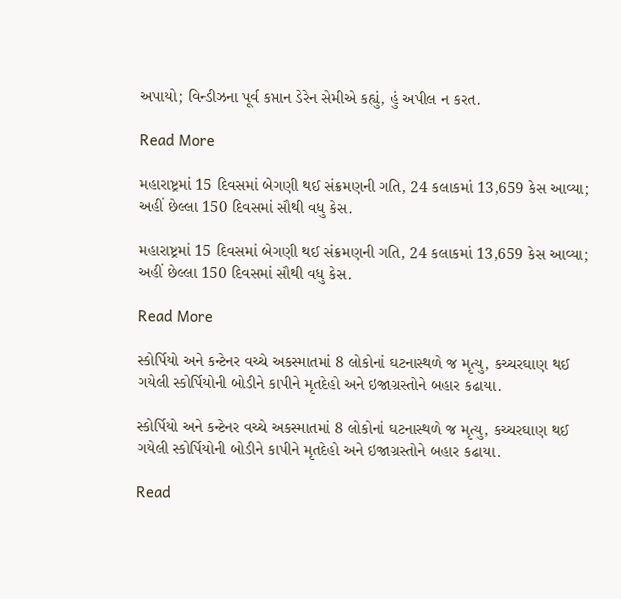અપાયો; વિન્ડીઝના પૂર્વ કપ્તાન ડેરેન સેમીએ કહ્યું, હું અપીલ ન કરત.

Read More

મહારાષ્ટ્રમાં 15 દિવસમાં બેગણી થઈ સંક્રમણની ગતિ, 24 કલાકમાં 13,659 કેસ આવ્યા; અહીં છેલ્લા 150 દિવસમાં સૌથી વધુ કેસ.

મહારાષ્ટ્રમાં 15 દિવસમાં બેગણી થઈ સંક્રમણની ગતિ, 24 કલાકમાં 13,659 કેસ આવ્યા; અહીં છેલ્લા 150 દિવસમાં સૌથી વધુ કેસ.

Read More

સ્કોર્પિયો અને કન્ટેનર વચ્ચે અકસ્માતમાં 8 લોકોનાં ઘટનાસ્થળે જ મૃત્યુ, કચ્ચરઘાણ થઈ ગયેલી સ્કોર્પિયોની બોડીને કાપીને મૃતદેહો અને ઇજાગ્રસ્તોને બહાર કઢાયા.

સ્કોર્પિયો અને કન્ટેનર વચ્ચે અકસ્માતમાં 8 લોકોનાં ઘટનાસ્થળે જ મૃત્યુ, કચ્ચરઘાણ થઈ ગયેલી સ્કોર્પિયોની બોડીને કાપીને મૃતદેહો અને ઇજાગ્રસ્તોને બહાર કઢાયા.

Read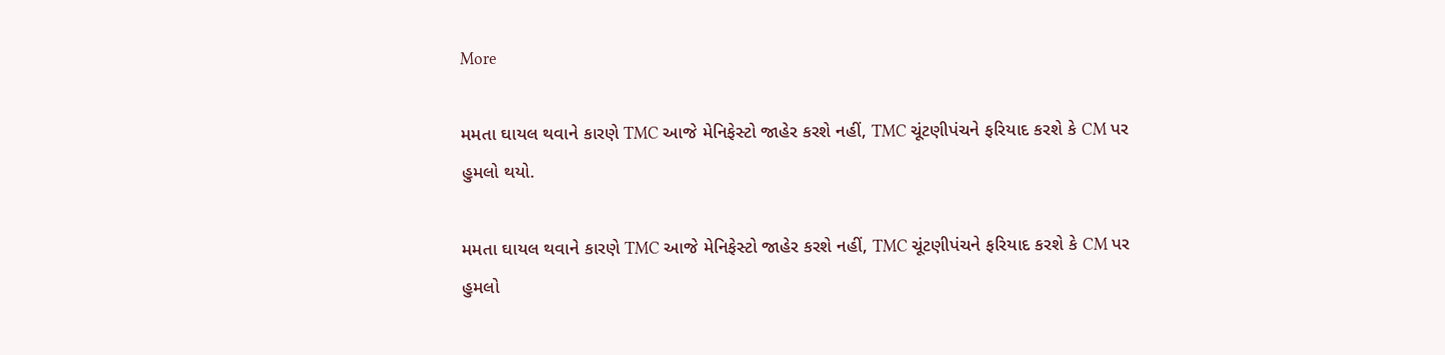More

મમતા ઘાયલ થવાને કારણે TMC આજે મેનિફેસ્ટો જાહેર કરશે નહીં, TMC ચૂંટણીપંચને ફરિયાદ કરશે કે CM પર હુમલો થયો.

મમતા ઘાયલ થવાને કારણે TMC આજે મેનિફેસ્ટો જાહેર કરશે નહીં, TMC ચૂંટણીપંચને ફરિયાદ કરશે કે CM પર હુમલો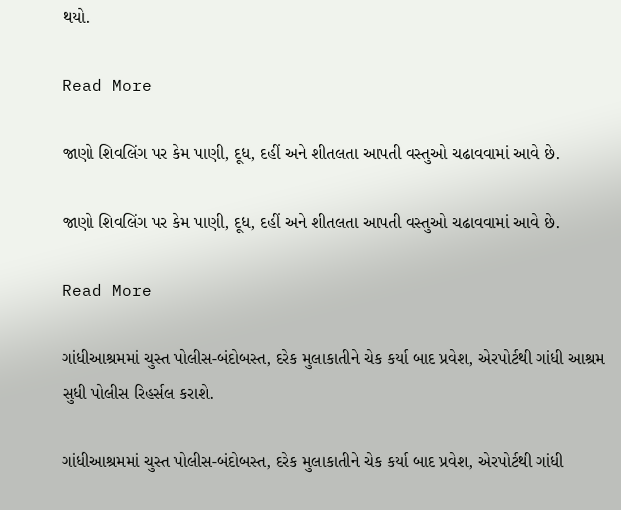થયો.

Read More

જાણો શિવલિંગ પર કેમ પાણી, દૂધ, દહીં અને શીતલતા આપતી વસ્તુઓ ચઢાવવામાં આવે છે.

જાણો શિવલિંગ પર કેમ પાણી, દૂધ, દહીં અને શીતલતા આપતી વસ્તુઓ ચઢાવવામાં આવે છે.

Read More

ગાંધીઆશ્રમમાં ચુસ્ત પોલીસ-બંદોબસ્ત, દરેક મુલાકાતીને ચેક કર્યા બાદ પ્રવેશ, એરપોર્ટથી ગાંધી આશ્રમ સુધી પોલીસ રિહર્સલ કરાશે.

ગાંધીઆશ્રમમાં ચુસ્ત પોલીસ-બંદોબસ્ત, દરેક મુલાકાતીને ચેક કર્યા બાદ પ્રવેશ, એરપોર્ટથી ગાંધી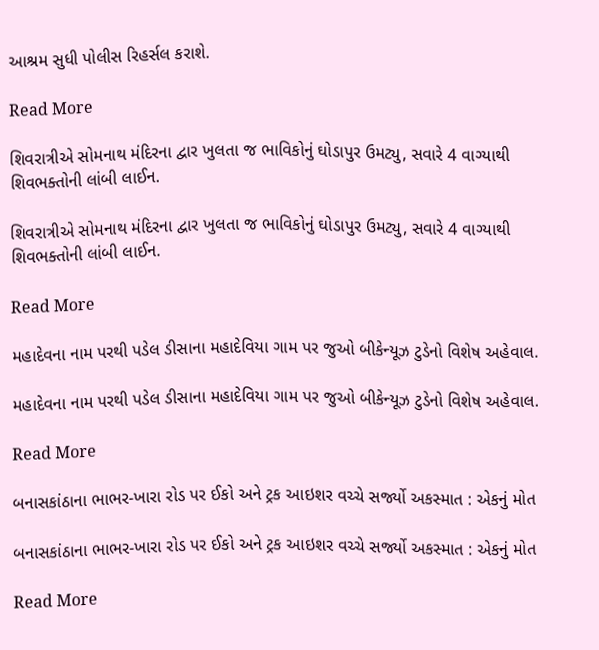આશ્રમ સુધી પોલીસ રિહર્સલ કરાશે.

Read More

શિવરાત્રીએ સોમનાથ મંદિરના દ્વાર ખુલતા જ ભાવિકોનું ઘોડાપુર ઉમટ્યુ, સવારે 4 વાગ્યાથી શિવભક્તોની લાંબી લાઈન.

શિવરાત્રીએ સોમનાથ મંદિરના દ્વાર ખુલતા જ ભાવિકોનું ઘોડાપુર ઉમટ્યુ, સવારે 4 વાગ્યાથી શિવભક્તોની લાંબી લાઈન.

Read More

મહાદેવના નામ પરથી પડેલ ડીસાના મહાદેવિયા ગામ પર જુઓ બીકેન્યૂઝ ટુડેનો વિશેષ અહેવાલ.

મહાદેવના નામ પરથી પડેલ ડીસાના મહાદેવિયા ગામ પર જુઓ બીકેન્યૂઝ ટુડેનો વિશેષ અહેવાલ.

Read More

બનાસકાંઠાના ભાભર-ખારા રોડ પર ઈકો અને ટ્રક આઇશર વચ્ચે સર્જ્યો અકસ્માત : એકનું મોત

બનાસકાંઠાના ભાભર-ખારા રોડ પર ઈકો અને ટ્રક આઇશર વચ્ચે સર્જ્યો અકસ્માત : એકનું મોત

Read More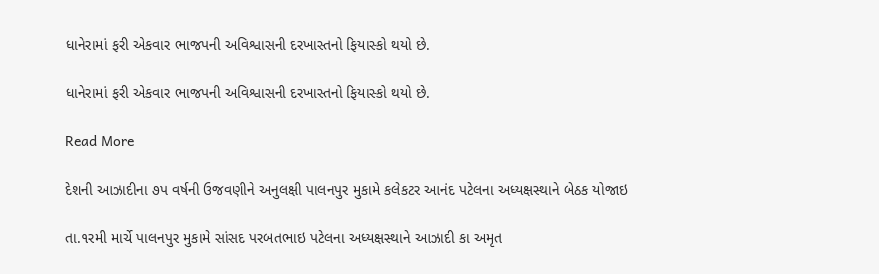ધાનેરામાં ફરી એકવાર ભાજપની અવિશ્વાસની દરખાસ્તનો ફિયાસ્કો થયો છે.

ધાનેરામાં ફરી એકવાર ભાજપની અવિશ્વાસની દરખાસ્તનો ફિયાસ્કો થયો છે.

Read More

દેશની આઝાદીના ૭પ વર્ષની ઉજવણીને અનુલક્ષી પાલનપુર મુકામે કલેકટર આનંદ પટેલના અધ્યક્ષસ્થાને બેઠક યોજાઇ

તા.૧રમી માર્ચે પાલનપુર મુકામે સાંસદ પરબતભાઇ પટેલના અધ્યક્ષસ્થાને આઝાદી કા અમૃત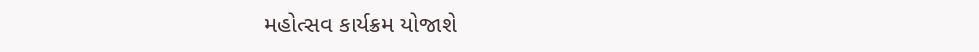મહોત્સવ કાર્યક્રમ યોજાશે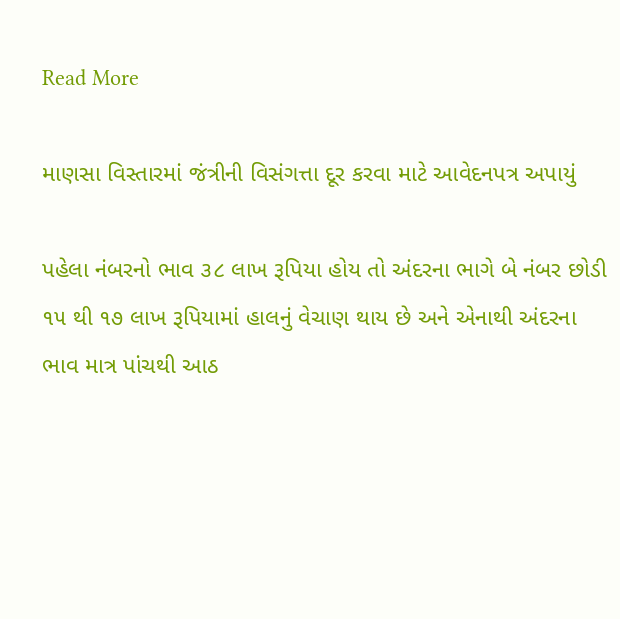Read More

માણસા વિસ્તારમાં જંત્રીની વિસંગત્તા દૂર કરવા માટે આવેદનપત્ર અપાયું

પહેલા નંબરનો ભાવ ૩૮ લાખ રૂપિયા હોય તો અંદરના ભાગે બે નંબર છોડી ૧૫ થી ૧૭ લાખ રૂપિયામાં હાલનું વેચાણ થાય છે અને એનાથી અંદરના ભાવ માત્ર પાંચથી આઠ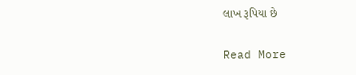લાખ રૂપિયા છે

Read More